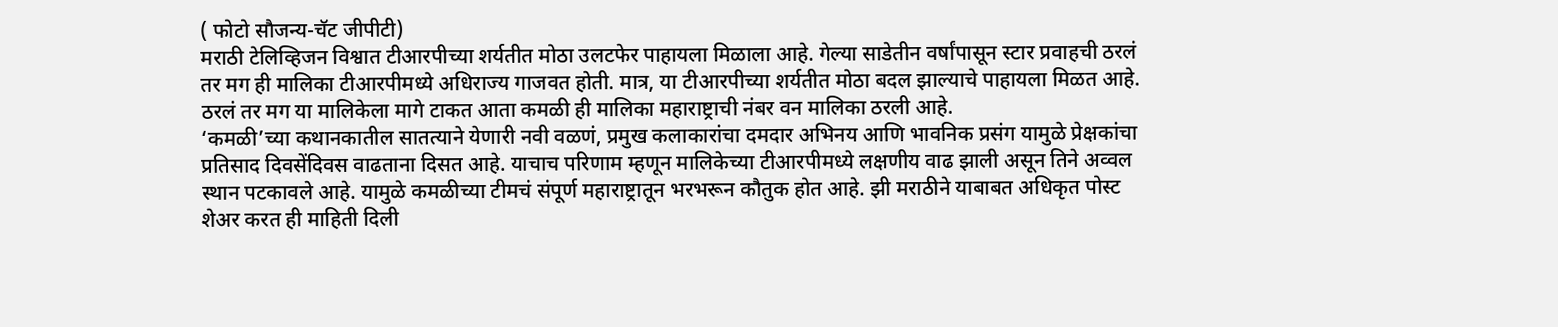( फोटो सौजन्य-चॅट जीपीटी)
मराठी टेलिव्हिजन विश्वात टीआरपीच्या शर्यतीत मोठा उलटफेर पाहायला मिळाला आहे. गेल्या साडेतीन वर्षांपासून स्टार प्रवाहची ठरलं तर मग ही मालिका टीआरपीमध्ये अधिराज्य गाजवत होती. मात्र, या टीआरपीच्या शर्यतीत मोठा बदल झाल्याचे पाहायला मिळत आहे. ठरलं तर मग या मालिकेला मागे टाकत आता कमळी ही मालिका महाराष्ट्राची नंबर वन मालिका ठरली आहे.
‘कमळी’च्या कथानकातील सातत्याने येणारी नवी वळणं, प्रमुख कलाकारांचा दमदार अभिनय आणि भावनिक प्रसंग यामुळे प्रेक्षकांचा प्रतिसाद दिवसेंदिवस वाढताना दिसत आहे. याचाच परिणाम म्हणून मालिकेच्या टीआरपीमध्ये लक्षणीय वाढ झाली असून तिने अव्वल स्थान पटकावले आहे. यामुळे कमळीच्या टीमचं संपूर्ण महाराष्ट्रातून भरभरून कौतुक होत आहे. झी मराठीने याबाबत अधिकृत पोस्ट शेअर करत ही माहिती दिली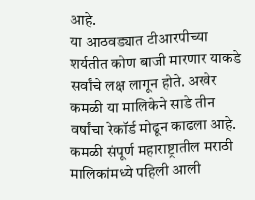आहे.
या आठवड्यात टीआरपीच्या शर्यतीत कोण बाजी मारणार याकडे सर्वांचे लक्ष लागून होते. अखेर कमळी या मालिकेने साडे तीन वर्षांचा रेकॉर्ड मोढून काढला आहे. कमळी संपूर्ण महाराष्ट्रातील मराठी मालिकांमध्ये पहिली आली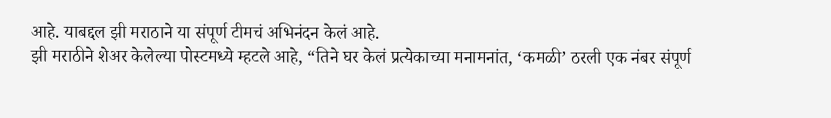आहे. याबद्दल झी मराठाने या संपूर्ण टीमचं अभिनंदन केलं आहे.
झी मराठीने शेअर केलेल्या पोस्टमध्ये म्हटले आहे, “तिने घर केलं प्रत्येकाच्या मनामनांत, ‘कमळी’ ठरली एक नंबर संपूर्ण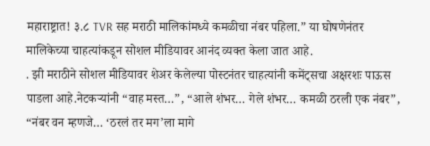महाराष्ट्रात! ३.८ TVR सह मराठी मालिकांमध्ये कमळीचा नंबर पहिला.” या घोषणेनंतर मालिकेच्या चाहत्यांकडून सोशल मीडियावर आनंद व्यक्त केला जात आहे.
. झी मराठीने सोशल मीडियावर शेअर केलेल्या पोस्टनंतर चाहत्यांनी कमेंट्सचा अक्षरशः पाऊस पाडला आहे.नेटकऱ्यांनी “वाह मस्त…”, “आले शंभर… गेले शंभर… कमळी ठरली एक नंबर”, “नंबर वन म्हणजे… ‘ठरलं तर मग’ला मागे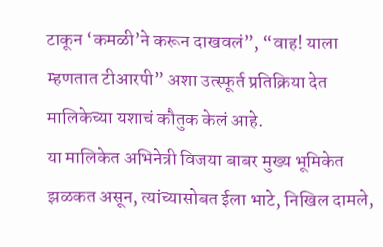टाकून ‘कमळी’ने करून दाखवलं”, “वाह! याला म्हणतात टीआरपी” अशा उत्स्फूर्त प्रतिक्रिया देत मालिकेच्या यशाचं कौतुक केलं आहे.
या मालिकेत अभिनेत्री विजया बाबर मुख्य भूमिकेत झळकत असून, त्यांच्यासोबत ईला भाटे, निखिल दामले,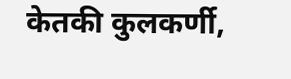केतकी कुलकर्णी,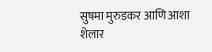सुषमा मुरुडकर आणि आशा शेलार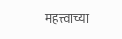महत्त्वाच्या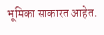भूमिका साकारत आहेत.